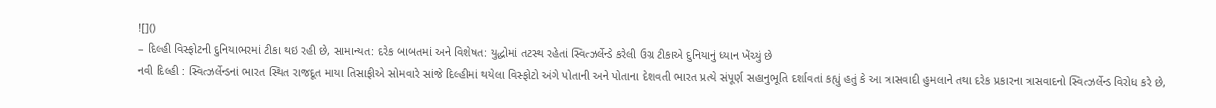![]()
– દિલ્હી વિસ્ફોટની દુનિયાભરમાં ટીકા થઇ રહી છે, સામાન્યત: દરેક બાબતમાં અને વિશેષત: યુદ્ધોમાં તટસ્થ રહેતાં સ્વિત્ઝર્લેન્ડે કરેલી ઉગ્ર ટીકાએ દુનિયાનું ધ્યાન ખેંચ્યું છે
નવી દિલ્હી : સ્વિત્ઝર્લેન્ડનાં ભારત સ્થિત રાજદૂત માયા તિસાફીએ સોમવારે સાંજે દિલ્હીમાં થયેલા વિસ્ફોટો અંગે પોતાની અને પોતાના દેશવતી ભારત પ્રત્યે સંપૂર્ણ સહાનુભૂતિ દર્શાવતાં કહ્યું હતું કે આ ત્રાસવાદી હુમલાને તથા દરેક પ્રકારના ત્રાસવાદનો સ્વિત્ઝર્લેન્ડ વિરોધ કરે છે,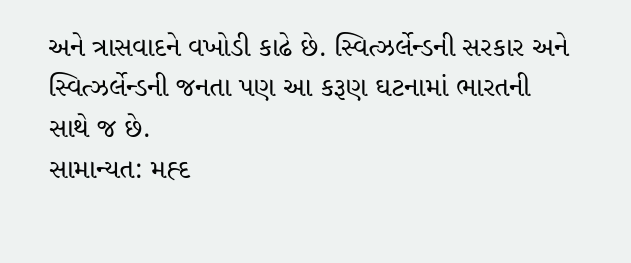અને ત્રાસવાદને વખોડી કાઢે છે. સ્વિત્ઝર્લેન્ડની સરકાર અને સ્વિત્ઝર્લેન્ડની જનતા પણ આ કરૂણ ઘટનામાં ભારતની સાથે જ છે.
સામાન્યત: મહ્દ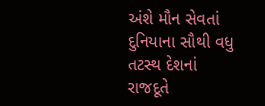અંશે મૌન સેવતાં દુનિયાના સૌથી વધુ તટસ્થ દેશનાં રાજદૂતે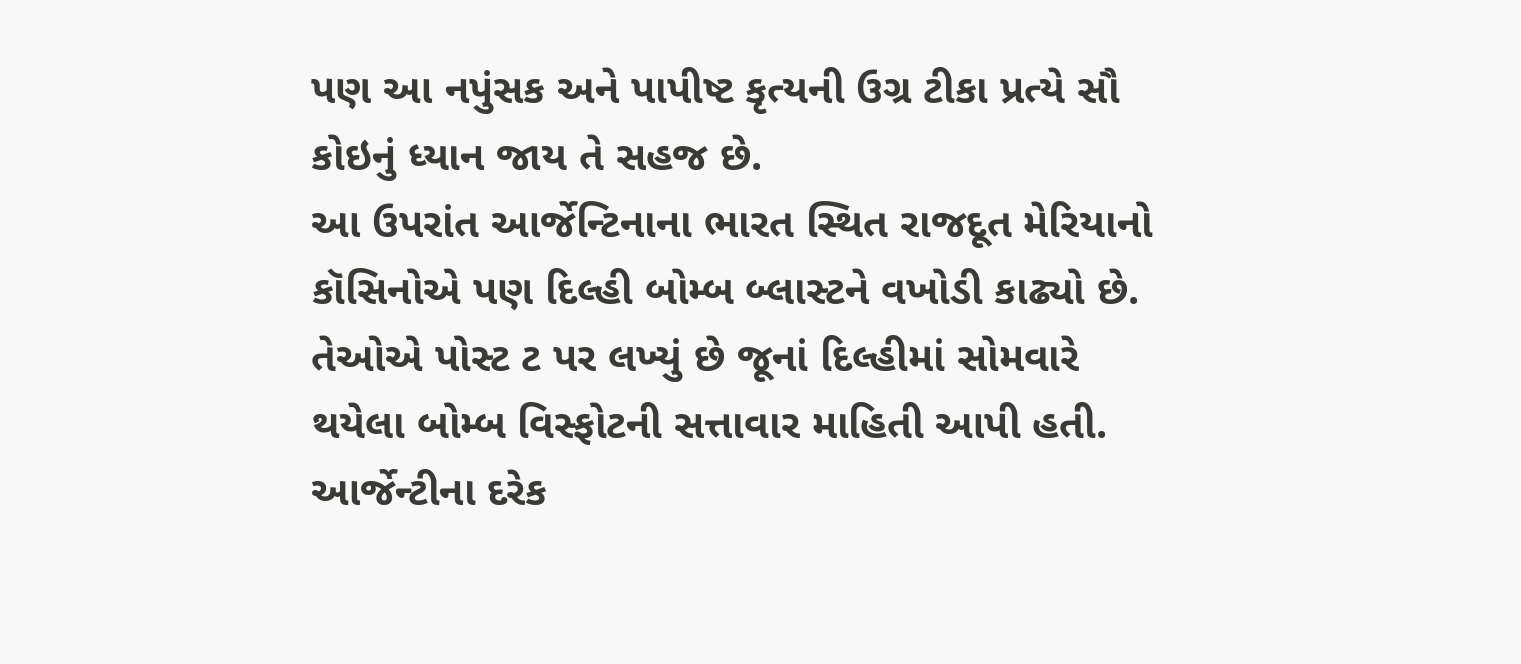પણ આ નપુંસક અને પાપીષ્ટ કૃત્યની ઉગ્ર ટીકા પ્રત્યે સૌ કોઇનું ધ્યાન જાય તે સહજ છે.
આ ઉપરાંત આર્જેન્ટિનાના ભારત સ્થિત રાજદૂત મેરિયાનો કૉસિનોએ પણ દિલ્હી બોમ્બ બ્લાસ્ટને વખોડી કાઢ્યો છે. તેઓએ પોસ્ટ ટ પર લખ્યું છે જૂનાં દિલ્હીમાં સોમવારે થયેલા બોમ્બ વિસ્ફોટની સત્તાવાર માહિતી આપી હતી. આર્જેન્ટીના દરેક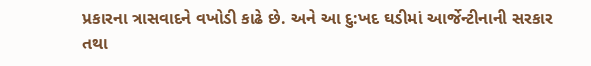પ્રકારના ત્રાસવાદને વખોડી કાઢે છે. અને આ દુ:ખદ ઘડીમાં આર્જેન્ટીનાની સરકાર તથા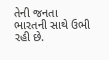તેની જનતા ભારતની સાથે ઉભી રહી છે.